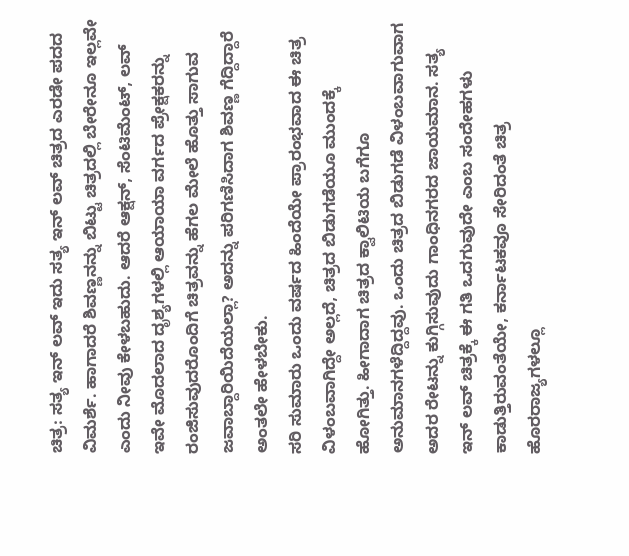ಚಿತ್ರ: ಸತ್ಯ ಇನ್ ಲವ್ ಇದು ಸತ್ಯ ಇನ್ ಲವ್ ಚಿತ್ರದ ಎರಡೇ ಪದದ ವಿಮರ್ಶೆ. ಹಾಗಾದರೆ ಶಿವಣ್ಣನನ್ನು ಬಿಟ್ಟು ಚಿತ್ರದಲ್ಲಿ ಬೇರೇನೂ ಇಲ್ಲವೇ ಎಂದು ನೀವು ಕೇಳಬಹುದು. ಆದರೆ ಆಕ್ಷನ್, ಸೆಂಟಿಮೆಂಟ್, ಲವ್ ಇವೇ ಮೊದಲಾದ ದೃಶ್ಯಗಳಲ್ಲಿ ಆಯಾಯಾ ವರ್ಗದ ಪ್ರೇಕ್ಷಕರನ್ನು ರಂಜಿಸುವುದರೊಂದಿಗೆ ಚಿತ್ರವನ್ನು ಹೆಗಲ ಮೇಲೆ ಹೊತ್ತು ಸಾಗುವ ಜವಾಬ್ದಾರಿಯಿದೆಯಲ್ಲಾ? ಅದನ್ನು ಪರಿಗಣಿಸಿದಾಗ ಶಿವಣ್ಣ ಗೆದ್ದಿದ್ದಾರೆ ಅಂತಲೇ ಹೇಳಬೇಕು.
ಸರಿ ಸುಮಾರು ಒಂದು ವರ್ಷದ ಹಿಂದೆಯೇ ಪ್ರಾರಂಭವಾದ ಈ ಚಿತ್ರ ವಿಳಂಬವಾಗಿದ್ದೇ ಅಲ್ಲದೆ, ಚಿತ್ರದ ಬಿಡುಗಡೆಯೂ ಮುಂದಕ್ಕೆ ಹೋಗಿತ್ತು. ಹೀಗಾದಾಗ ಚಿತ್ರದ ಕ್ವಾಲಿಟಿಯ ಬಗೆಗೂ ಅನುಮಾನಗಳೆದ್ದಿದ್ದವು. ಒಂದು ಚಿತ್ರದ ಬಿಡುಗಡೆ ವಿಳಂಬವಾಗುವಾಗ ಅದರ ರೇಟನ್ನು ಕುಗ್ಗಿಸುವುದು ಗಾಂಧಿನಗರದ ಜಾಯಮಾನ. ಸತ್ಯ ಇನ್ ಲವ್ ಚಿತ್ರಕ್ಕೆ ಈ ಗತಿ ಒದಗುವುದೇ ಎಂಬ ಸಂದೇಹಗಳು ಕಾಡುತ್ತಿರುವಂತೆಯೇ, ಕರ್ನಾಟಕವೂ ಸೇರಿದಂತೆ ಚಿತ್ರ ಹೊರರಾಜ್ಯಗಳಲ್ಲೂ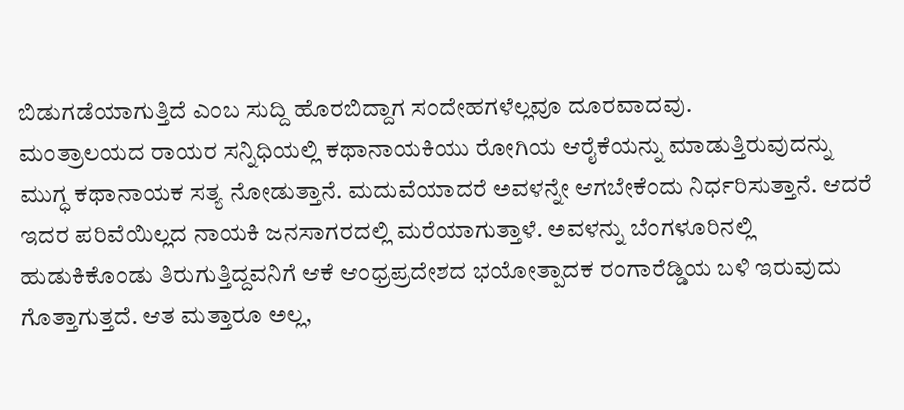ಬಿಡುಗಡೆಯಾಗುತ್ತಿದೆ ಎಂಬ ಸುದ್ದಿ ಹೊರಬಿದ್ದಾಗ ಸಂದೇಹಗಳೆಲ್ಲವೂ ದೂರವಾದವು.
ಮಂತ್ರಾಲಯದ ರಾಯರ ಸನ್ನಿಧಿಯಲ್ಲಿ ಕಥಾನಾಯಕಿಯು ರೋಗಿಯ ಆರೈಕೆಯನ್ನು ಮಾಡುತ್ತಿರುವುದನ್ನು ಮುಗ್ಧ ಕಥಾನಾಯಕ ಸತ್ಯ ನೋಡುತ್ತಾನೆ. ಮದುವೆಯಾದರೆ ಅವಳನ್ನೇ ಆಗಬೇಕೆಂದು ನಿರ್ಧರಿಸುತ್ತಾನೆ. ಆದರೆ ಇದರ ಪರಿವೆಯಿಲ್ಲದ ನಾಯಕಿ ಜನಸಾಗರದಲ್ಲಿ ಮರೆಯಾಗುತ್ತಾಳೆ. ಅವಳನ್ನು ಬೆಂಗಳೂರಿನಲ್ಲಿ ಹುಡುಕಿಕೊಂಡು ತಿರುಗುತ್ತಿದ್ದವನಿಗೆ ಆಕೆ ಆಂಧ್ರಪ್ರದೇಶದ ಭಯೋತ್ಪಾದಕ ರಂಗಾರೆಡ್ಡಿಯ ಬಳಿ ಇರುವುದು ಗೊತ್ತಾಗುತ್ತದೆ. ಆತ ಮತ್ತಾರೂ ಅಲ್ಲ,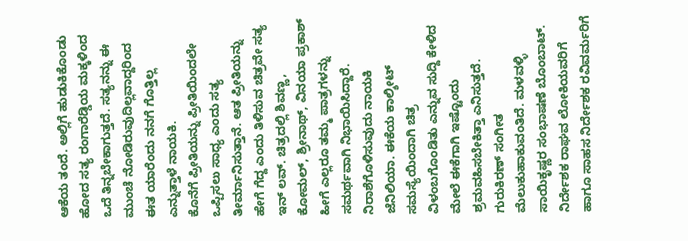ಆಕೆಯ ತಂದೆ. ಅಲ್ಲಿಗೆ ಹುಡುಕಿಕೊಂಡು ಹೋದ ಸತ್ಯ ರಂಗಾರೆಡ್ಡಿಯ ಮಕ್ಕಳಿಂದ ಒದೆ ತಿನ್ನಬೇಕಾಗುತ್ತದೆ. ಸತ್ಯನನ್ನು ಈ ಮುಂಚೆ ನೋಡಿರುವುದಿಲ್ಲವಾದ್ದರಿಂದ ಈತ ಯಾರೆಂದು ನನಗೆ ಗೊತ್ತಿಲ್ಲ ಎನ್ನುತ್ತಾಳೆ ನಾಯಕಿ.
ಕೊನೆಗೆ ಪ್ರೀತಿಯನ್ನು ಪ್ರೀತಿಯಿಂದಲೇ ಒಪ್ಪಿಸಲು ಸಾಧ್ಯ ಎಂದು ಸತ್ಯ ತೀರ್ಮಾನಿಸುತ್ತಾನೆ. ಆತ ಪ್ರೀತಿಯನ್ನು ಹೇಗೆ ಗೆದ್ದ ಎಂದು ತಿಳಿಸುವ ಚಿತ್ರವೇ ಸತ್ಯ ಇನ್ ಲವ್. ಚಿತ್ರದಲ್ಲಿ ಶಿವಣ್ಣ, ಕೋಮಲ್, ಶ್ರೀನಾಥ್, ವಿನಯಾ ಪ್ರಕಾಶ್ ಹೀಗೆ ಎಲ್ಲರೂ ತಮ್ಮ ಪಾತ್ರಗಳನ್ನು ಸಮರ್ಥವಾಗಿ ನಿಭಾಯಿಸಿದ್ದಾರೆ. ನಿರಾಶೆಗೊಳಿಸುವುದು ನಾಯಕಿ ಜೆನಿಲಿಯಾ. ಈಕೆಯ ಕಾಲ್ಶೀಟ್ ಸಮಸ್ಯೆಯಿಂದಾಗಿ ಚಿತ್ರ ವಿಳಂಬಗೊಂಡಿತು ಎನ್ನುವ ಸುದ್ದಿ ಕೇಳಿದ ಮೇಲೆ ಈಕೆಗಾಗಿ ಇಷ್ಟೊಂದು ಶ್ರಮವಹಿಸಬೇಕಿತ್ತಾ ಎನಿಸುತ್ತದೆ. ಗುರುಕಿರಣ್ ಸಂಗೀತ ಮೆಲುಕುಹಾಕುವಂತಿದೆ. ಮಳವಳ್ಳಿ ಸಾಯಿಕೃಷ್ಣರ ಸಂಭಾಷಣೆ ಬೊಂಬಾಟ್. ನಿರ್ದೇಶಕ ರಾಘವ ಲೋಕಿಯವರಿಗೆ ಹಾಗೂ ಸಾಹಸ ನಿರ್ದೇಶಕ ರವಿವರ್ಮರಿಗೆ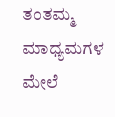ತಂತಮ್ಮ ಮಾಧ್ಯಮಗಳ ಮೇಲೆ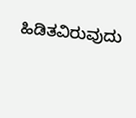ಹಿಡಿತವಿರುವುದು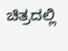ಚಿತ್ರದಲ್ಲಿ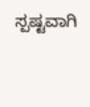ಸ್ಪಷ್ಟವಾಗಿ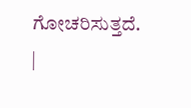ಗೋಚರಿಸುತ್ತದೆ.
|